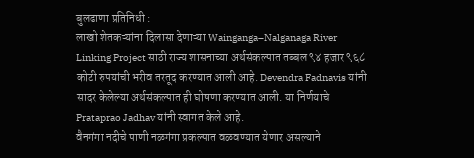बुलढाणा प्रतिनिधी :
लाखो शेतकऱ्यांना दिलासा देणाऱ्या Wainganga–Nalganaga River Linking Project साठी राज्य शासनाच्या अर्थसंकल्पात तब्बल ९४ हजार ९६८ कोटी रुपयांची भरीव तरतूद करण्यात आली आहे. Devendra Fadnavis यांनी सादर केलेल्या अर्थसंकल्पात ही घोषणा करण्यात आली. या निर्णयाचे Prataprao Jadhav यांनी स्वागत केले आहे.
वैनगंगा नदीचे पाणी नळगंगा प्रकल्पात वळवण्यात येणार असल्याने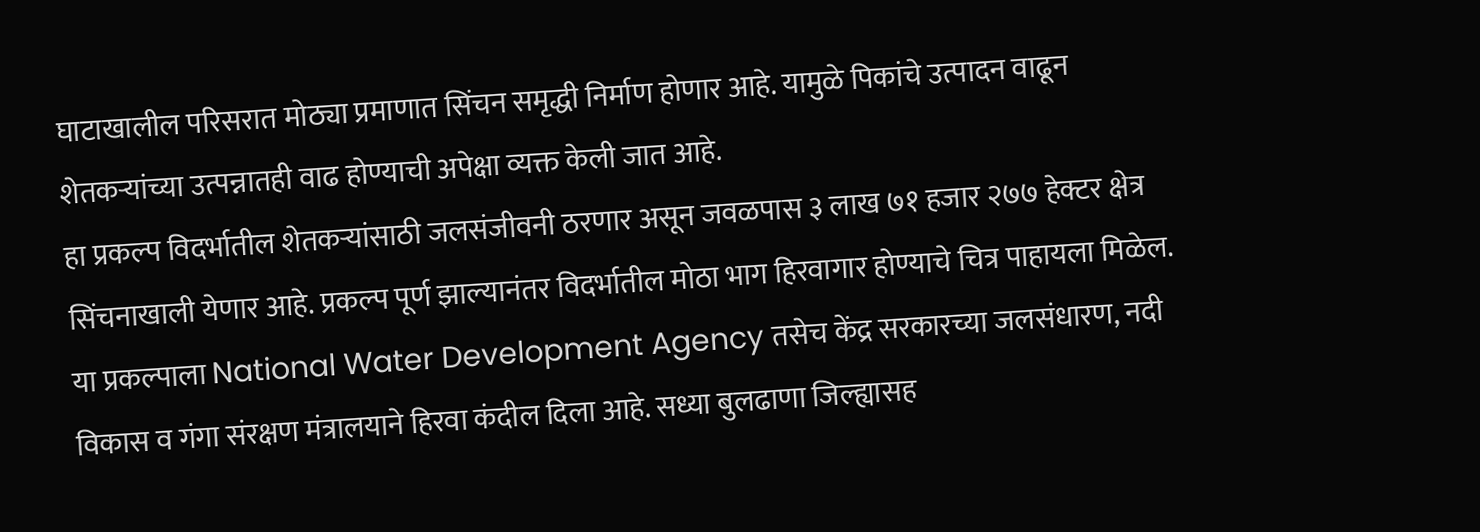घाटाखालील परिसरात मोठ्या प्रमाणात सिंचन समृद्धी निर्माण होणार आहे. यामुळे पिकांचे उत्पादन वाढून शेतकऱ्यांच्या उत्पन्नातही वाढ होण्याची अपेक्षा व्यक्त केली जात आहे.
हा प्रकल्प विदर्भातील शेतकऱ्यांसाठी जलसंजीवनी ठरणार असून जवळपास ३ लाख ७१ हजार २७७ हेक्टर क्षेत्र सिंचनाखाली येणार आहे. प्रकल्प पूर्ण झाल्यानंतर विदर्भातील मोठा भाग हिरवागार होण्याचे चित्र पाहायला मिळेल.
या प्रकल्पाला National Water Development Agency तसेच केंद्र सरकारच्या जलसंधारण, नदी विकास व गंगा संरक्षण मंत्रालयाने हिरवा कंदील दिला आहे. सध्या बुलढाणा जिल्ह्यासह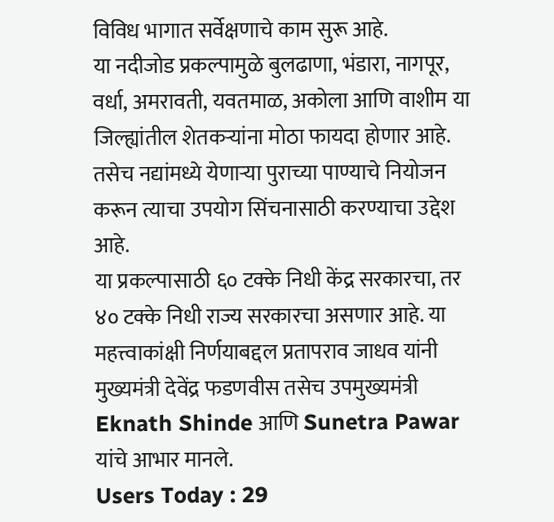विविध भागात सर्वेक्षणाचे काम सुरू आहे.
या नदीजोड प्रकल्पामुळे बुलढाणा, भंडारा, नागपूर, वर्धा, अमरावती, यवतमाळ, अकोला आणि वाशीम या जिल्ह्यांतील शेतकऱ्यांना मोठा फायदा होणार आहे. तसेच नद्यांमध्ये येणाऱ्या पुराच्या पाण्याचे नियोजन करून त्याचा उपयोग सिंचनासाठी करण्याचा उद्देश आहे.
या प्रकल्पासाठी ६० टक्के निधी केंद्र सरकारचा, तर ४० टक्के निधी राज्य सरकारचा असणार आहे. या महत्त्वाकांक्षी निर्णयाबद्दल प्रतापराव जाधव यांनी मुख्यमंत्री देवेंद्र फडणवीस तसेच उपमुख्यमंत्री Eknath Shinde आणि Sunetra Pawar यांचे आभार मानले.
Users Today : 29